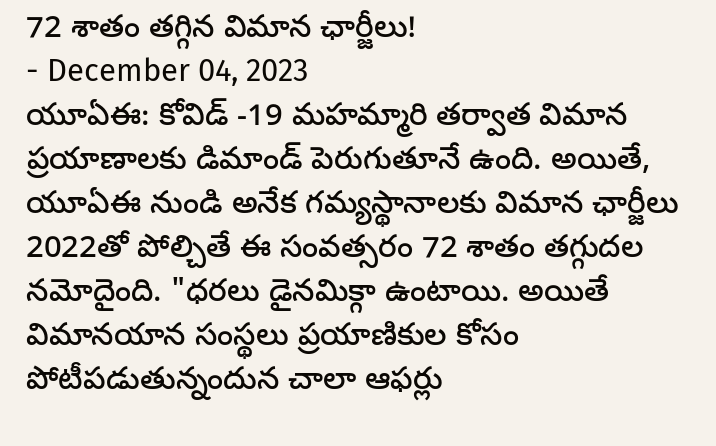72 శాతం తగ్గిన విమాన ఛార్జీలు!
- December 04, 2023
యూఏఈ: కోవిడ్ -19 మహమ్మారి తర్వాత విమాన ప్రయాణాలకు డిమాండ్ పెరుగుతూనే ఉంది. అయితే, యూఏఈ నుండి అనేక గమ్యస్థానాలకు విమాన ఛార్జీలు 2022తో పోల్చితే ఈ సంవత్సరం 72 శాతం తగ్గుదల నమోదైంది. "ధరలు డైనమిక్గా ఉంటాయి. అయితే విమానయాన సంస్థలు ప్రయాణికుల కోసం పోటీపడుతున్నందున చాలా ఆఫర్లు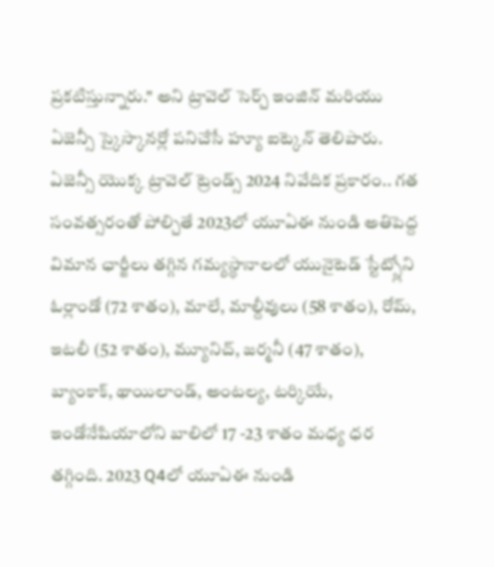ప్రకటిస్తున్నారు." అని ట్రావెల్ సెర్చ్ ఇంజిన్ మరియు ఏజెన్సీ స్కైస్కానర్లో పనిచేసే హ్యూ ఐట్కెన్ తెలిపారు. ఏజెన్సీ యొక్క ట్రావెల్ ట్రెండ్స్ 2024 నివేదిక ప్రకారం.. గత సంవత్సరంతో పోల్చితే 2023లో యూఏఈ నుండి అతిపెద్ద విమాన ఛార్జీలు తగ్గిన గమ్యస్థానాలలో యునైటెడ్ స్టేట్స్లోని ఓర్లాండో (72 శాతం), మాలే, మాల్దీవులు (58 శాతం), రోమ్, ఇటలీ (52 శాతం), మ్యూనిచ్, జర్మనీ (47 శాతం), బ్యాంకాక్, థాయిలాండ్, అంటల్య, టర్కియే, ఇండోనేషియాలోని బాలిలో 17 -23 శాతం మధ్య ధర తగ్గింది. 2023 Q4లో యూఏఈ నుండి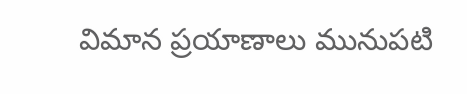విమాన ప్రయాణాలు మునుపటి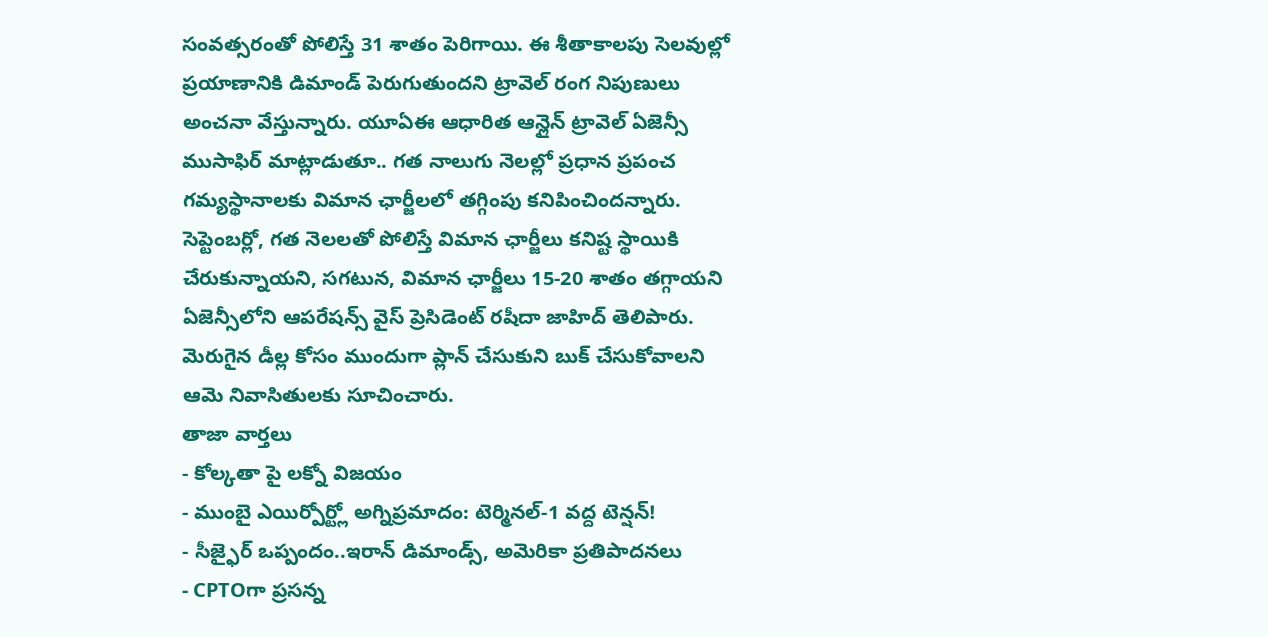సంవత్సరంతో పోలిస్తే 31 శాతం పెరిగాయి. ఈ శీతాకాలపు సెలవుల్లో ప్రయాణానికి డిమాండ్ పెరుగుతుందని ట్రావెల్ రంగ నిపుణులు అంచనా వేస్తున్నారు. యూఏఈ ఆధారిత ఆన్లైన్ ట్రావెల్ ఏజెన్సీ ముసాఫిర్ మాట్లాడుతూ.. గత నాలుగు నెలల్లో ప్రధాన ప్రపంచ గమ్యస్థానాలకు విమాన ఛార్జీలలో తగ్గింపు కనిపించిందన్నారు. సెప్టెంబర్లో, గత నెలలతో పోలిస్తే విమాన ఛార్జీలు కనిష్ట స్థాయికి చేరుకున్నాయని, సగటున, విమాన ఛార్జీలు 15-20 శాతం తగ్గాయని ఏజెన్సీలోని ఆపరేషన్స్ వైస్ ప్రెసిడెంట్ రషీదా జాహిద్ తెలిపారు. మెరుగైన డీల్ల కోసం ముందుగా ప్లాన్ చేసుకుని బుక్ చేసుకోవాలని ఆమె నివాసితులకు సూచించారు.
తాజా వార్తలు
- కోల్కతా పై లక్నో విజయం
- ముంబై ఎయిర్పోర్ట్లో అగ్నిప్రమాదం: టెర్మినల్-1 వద్ద టెన్షన్!
- సీజ్ఫైర్ ఒప్పందం..ఇరాన్ డిమాండ్స్, అమెరికా ప్రతిపాదనలు
- CPTOగా ప్రసన్న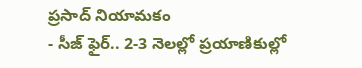ప్రసాద్ నియామకం
- సీజ్ ఫైర్.. 2-3 నెలల్లో ప్రయాణికుల్లో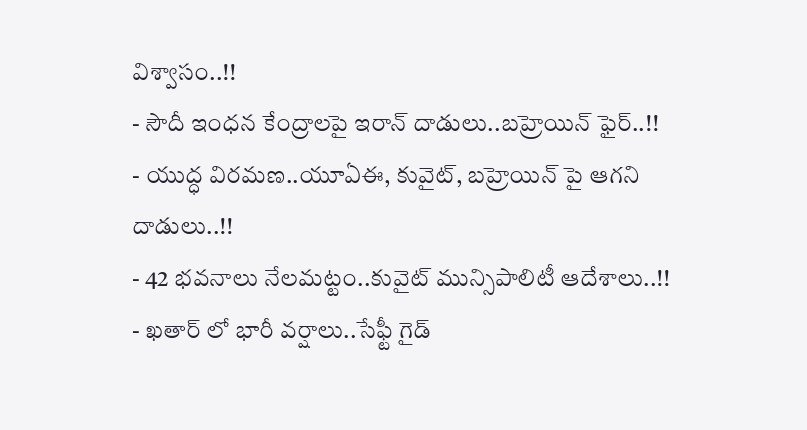విశ్వాసం..!!
- సౌదీ ఇంధన కేంద్రాలపై ఇరాన్ దాడులు..బహ్రెయిన్ ఫైర్..!!
- యుద్ధ విరమణ..యూఏఈ, కువైట్, బహ్రెయిన్ పై ఆగని దాడులు..!!
- 42 భవనాలు నేలమట్టం..కువైట్ మున్సిపాలిటీ ఆదేశాలు..!!
- ఖతార్ లో భారీ వర్షాలు..సేఫ్టీ గైడ్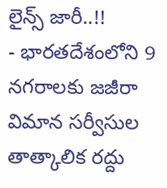లైన్స్ జారీ..!!
- భారతదేశంలోని 9 నగరాలకు జజీరా విమాన సర్వీసుల తాత్కాలిక రద్దు